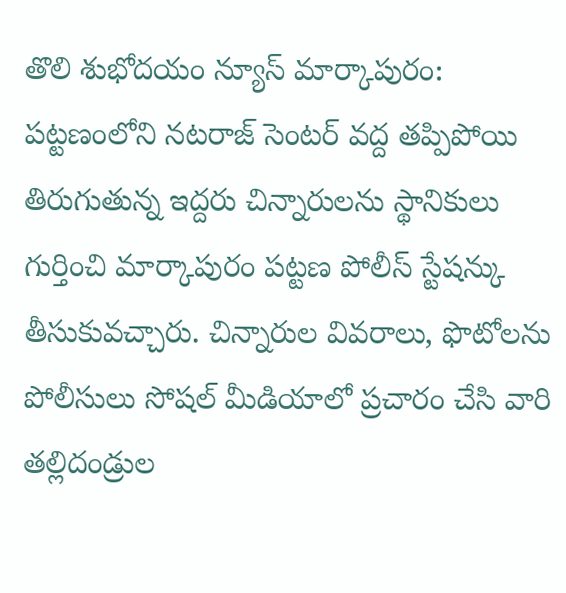తొలి శుభోదయం న్యూస్ మార్కాపురం:
పట్టణంలోని నటరాజ్ సెంటర్ వద్ద తప్పిపోయి తిరుగుతున్న ఇద్దరు చిన్నారులను స్థానికులు గుర్తించి మార్కాపురం పట్టణ పోలీస్ స్టేషన్కు తీసుకువచ్చారు. చిన్నారుల వివరాలు, ఫొటోలను పోలీసులు సోషల్ మీడియాలో ప్రచారం చేసి వారి తల్లిదండ్రుల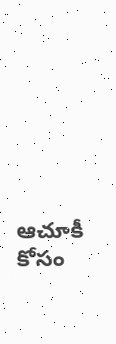ఆచూకీ కోసం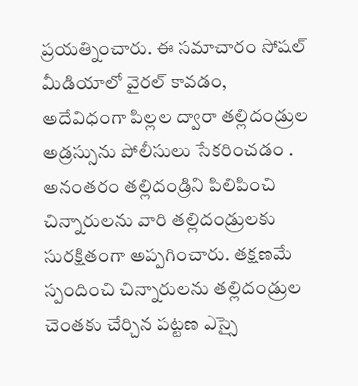ప్రయత్నించారు. ఈ సమాచారం సోషల్ మీడియాలో వైరల్ కావడం, అదేవిధంగా పిల్లల ద్వారా తల్లిదండ్రుల అడ్రస్సును పోలీసులు సేకరించడం . అనంతరం తల్లిదండ్రిని పిలిపించి చిన్నారులను వారి తల్లిదండ్రులకు సురక్షితంగా అప్పగించారు. తక్షణమే స్పందించి చిన్నారులను తల్లిదండ్రుల చెంతకు చేర్చిన పట్టణ ఎస్సై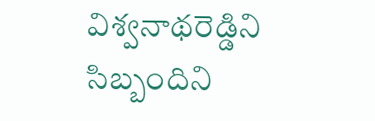విశ్వనాథరెడ్డిని సిబ్బందిని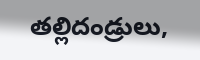తల్లిదండ్రులు,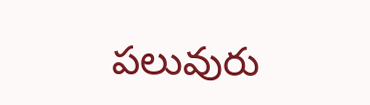పలువురు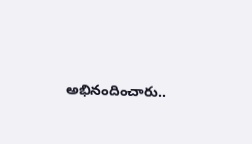అభినందించారు..